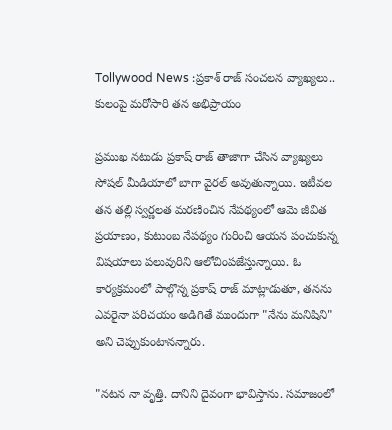Tollywood News :ప్రకాశ్ రాజ్ సంచలన వ్యాఖ్యలు.. కులంపై మరోసారి తన అభిప్రాయం

ప్రముఖ నటుడు ప్రకాష్ రాజ్ తాజాగా చేసిన వ్యాఖ్యలు సోషల్ మీడియాలో బాగా వైరల్ అవుతున్నాయి. ఇటీవల తన తల్లి స్వర్ణలత మరణించిన నేపథ్యంలో ఆమె జీవిత ప్రయాణం, కుటుంబ నేపథ్యం గురించి ఆయన పంచుకున్న విషయాలు పలువురిని ఆలోచింపజేస్తున్నాయి. ఓ కార్యక్రమంలో పాల్గొన్న ప్రకాష్ రాజ్ మాట్లాడుతూ, తనను ఎవరైనా పరిచయం అడిగితే ముందుగా "నేను మనిషిని" అని చెప్పుకుంటానన్నారు.

"నటన నా వృత్తి. దానిని దైవంగా భావిస్తాను. సమాజంలో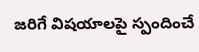జరిగే విషయాలపై స్పందించే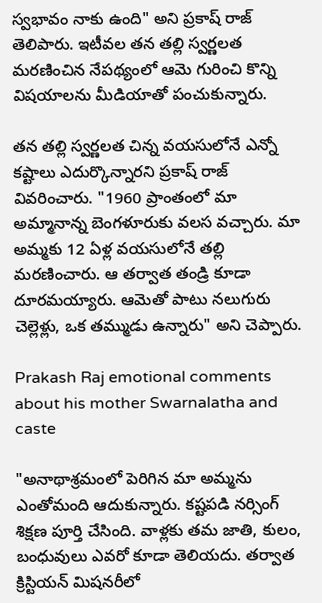స్వభావం నాకు ఉంది" అని ప్రకాష్ రాజ్ తెలిపారు. ఇటీవల తన తల్లి స్వర్ణలత మరణించిన నేపథ్యంలో ఆమె గురించి కొన్ని విషయాలను మీడియాతో పంచుకున్నారు.

తన తల్లి స్వర్ణలత చిన్న వయసులోనే ఎన్నో కష్టాలు ఎదుర్కొన్నారని ప్రకాష్ రాజ్ వివరించారు. "1960 ప్రాంతంలో మా అమ్మానాన్న బెంగళూరుకు వలస వచ్చారు. మా అమ్మకు 12 ఏళ్ల వయసులోనే తల్లి మరణించారు. ఆ తర్వాత తండ్రి కూడా దూరమయ్యారు. ఆమెతో పాటు నలుగురు చెల్లెళ్లు, ఒక తమ్ముడు ఉన్నారు" అని చెప్పారు.

Prakash Raj emotional comments about his mother Swarnalatha and caste

"అనాథాశ్రమంలో పెరిగిన మా అమ్మను ఎంతోమంది ఆదుకున్నారు. కష్టపడి నర్సింగ్ శిక్షణ పూర్తి చేసింది. వాళ్లకు తమ జాతి, కులం, బంధువులు ఎవరో కూడా తెలియదు. తర్వాత క్రిస్టియన్ మిషనరీలో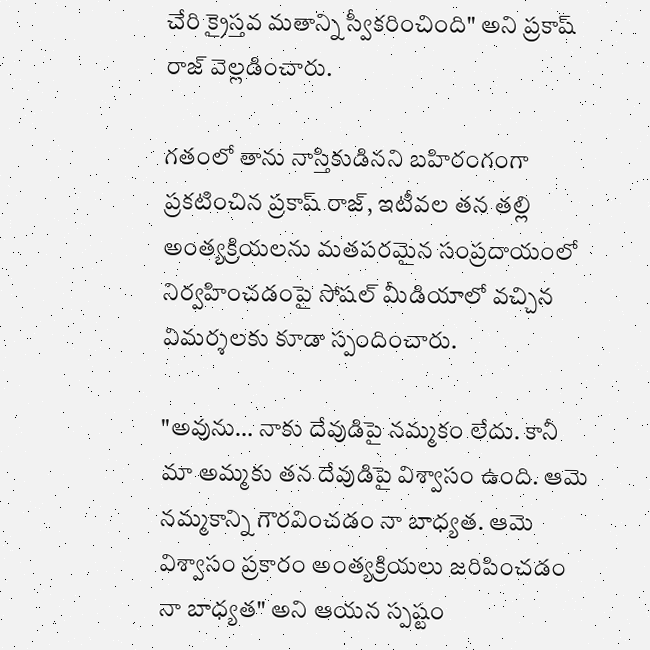చేరి క్రైస్తవ మతాన్ని స్వీకరించింది" అని ప్రకాష్ రాజ్ వెల్లడించారు.

గతంలో తాను నాస్తికుడినని బహిరంగంగా ప్రకటించిన ప్రకాష్ రాజ్, ఇటీవల తన తల్లి అంత్యక్రియలను మతపరమైన సంప్రదాయంలో నిర్వహించడంపై సోషల్ మీడియాలో వచ్చిన విమర్శలకు కూడా స్పందించారు.

"అవును… నాకు దేవుడిపై నమ్మకం లేదు. కానీ మా అమ్మకు తన దేవుడిపై విశ్వాసం ఉంది. ఆమె నమ్మకాన్ని గౌరవించడం నా బాధ్యత. ఆమె విశ్వాసం ప్రకారం అంత్యక్రియలు జరిపించడం నా బాధ్యత" అని ఆయన స్పష్టం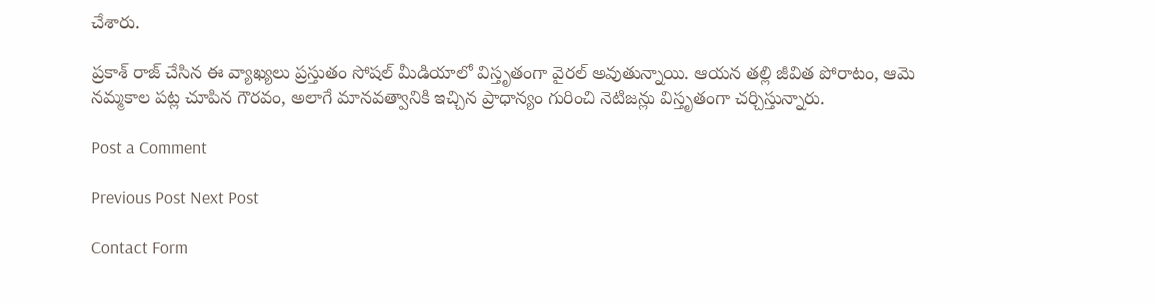చేశారు.

ప్రకాశ్ రాజ్ చేసిన ఈ వ్యాఖ్యలు ప్రస్తుతం సోషల్ మీడియాలో విస్తృతంగా వైరల్ అవుతున్నాయి. ఆయన తల్లి జీవిత పోరాటం, ఆమె నమ్మకాల పట్ల చూపిన గౌరవం, అలాగే మానవత్వానికి ఇచ్చిన ప్రాధాన్యం గురించి నెటిజన్లు విస్తృతంగా చర్చిస్తున్నారు.

Post a Comment

Previous Post Next Post

Contact Form